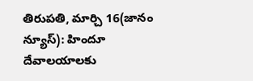తిరుపతి, మార్చి 16(జానం న్యూస్): హిందూ దేవాలయాలకు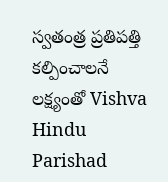స్వతంత్ర ప్రతిపత్తి కల్పించాలనే లక్ష్యంతో Vishva Hindu Parishad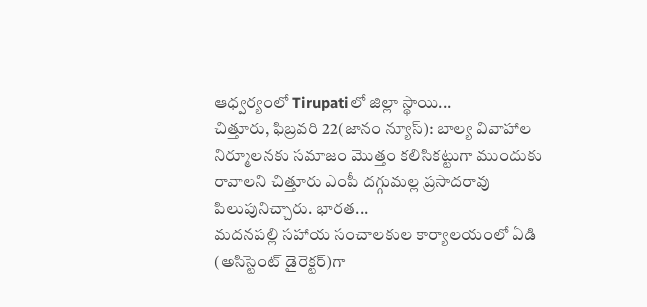ఆధ్వర్యంలో Tirupatiలో జిల్లా స్థాయి...
చిత్తూరు, ఫిబ్రవరి 22(జానం న్యూస్): బాల్య వివాహాల నిర్మూలనకు సమాజం మొత్తం కలిసికట్టుగా ముందుకు రావాలని చిత్తూరు ఎంపీ దగ్గుమల్ల ప్రసాదరావు పిలుపునిచ్చారు. భారత...
మదనపల్లి సహాయ సంచాలకుల కార్యాలయంలో ఏడి (అసిస్టెంట్ డైరెక్టర్)గా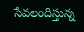సేవలందిస్తున్న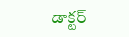డాక్టర్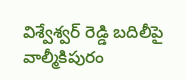విశ్వేశ్వర్ రెడ్డి బదిలీపై వాల్మీకిపురం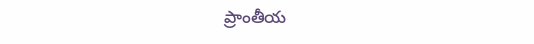ప్రాంతీయ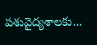పశువైద్యశాలకు...